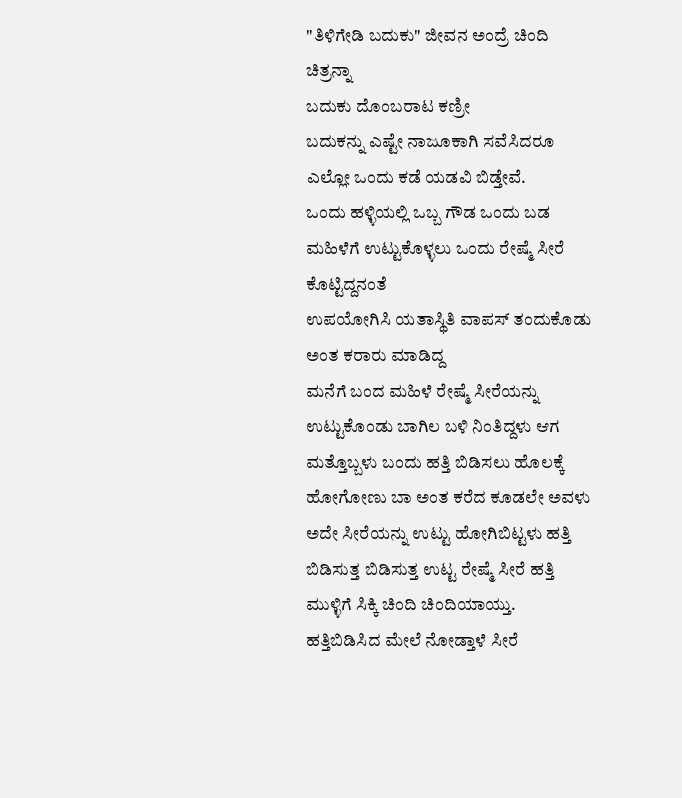"ತಿಳಿಗೇಡಿ ಬದುಕು" ಜೀವನ ಅಂದ್ರೆ ಚಿಂದಿ ಚಿತ್ರನ್ನಾ
ಬದುಕು ದೊಂಬರಾಟ ಕಣ್ರೀ
ಬದುಕನ್ನು ಎಷ್ಟೇ ನಾಜೂಕಾಗಿ ಸವೆಸಿದರೂ ಎಲ್ಲೋ ಒಂದು ಕಡೆ ಯಡವಿ ಬಿಡ್ತೇವೆ.
ಒಂದು ಹಳ್ಳಿಯಲ್ಲಿ ಒಬ್ಬ ಗೌಡ ಒಂದು ಬಡ ಮಹಿಳೆಗೆ ಉಟ್ಟುಕೊಳ್ಳಲು ಒಂದು ರೇಷ್ಮೆ ಸೀರೆ ಕೊಟ್ಟಿದ್ದನಂತೆ
ಉಪಯೋಗಿಸಿ ಯತಾಸ್ಥಿತಿ ವಾಪಸ್ ತಂದುಕೊಡು ಅಂತ ಕರಾರು ಮಾಡಿದ್ದ
ಮನೆಗೆ ಬಂದ ಮಹಿಳೆ ರೇಷ್ಮೆ ಸೀರೆಯನ್ನು ಉಟ್ಟುಕೊಂಡು ಬಾಗಿಲ ಬಳಿ ನಿಂತಿದ್ದಳು ಆಗ ಮತ್ತೊಬ್ಬಳು ಬಂದು ಹತ್ತಿ ಬಿಡಿಸಲು ಹೊಲಕ್ಕೆ ಹೋಗೋಣು ಬಾ ಅಂತ ಕರೆದ ಕೂಡಲೇ ಅವಳು ಅದೇ ಸೀರೆಯನ್ನು ಉಟ್ಟು ಹೋಗಿಬಿಟ್ಟಳು ಹತ್ತಿ ಬಿಡಿಸುತ್ತ ಬಿಡಿಸುತ್ತ ಉಟ್ಟ ರೇಷ್ಮೆ ಸೀರೆ ಹತ್ತಿ ಮುಳ್ಳಿಗೆ ಸಿಕ್ಕಿ ಚಿಂದಿ ಚಿಂದಿಯಾಯ್ತು.
ಹತ್ತಿಬಿಡಿಸಿದ ಮೇಲೆ ನೋಡ್ತಾಳೆ ಸೀರೆ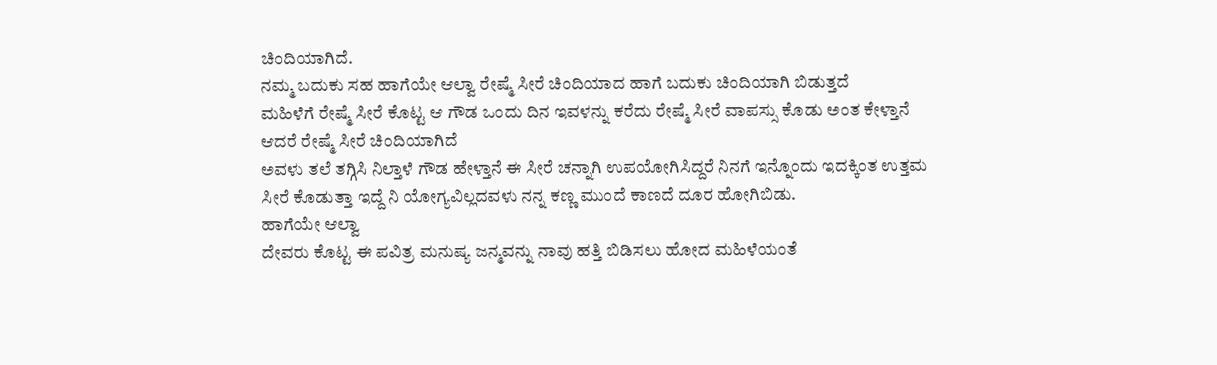ಚಿಂದಿಯಾಗಿದೆ.
ನಮ್ಮ ಬದುಕು ಸಹ ಹಾಗೆಯೇ ಆಲ್ವಾ ರೇಷ್ಮೆ ಸೀರೆ ಚಿಂದಿಯಾದ ಹಾಗೆ ಬದುಕು ಚಿಂದಿಯಾಗಿ ಬಿಡುತ್ತದೆ
ಮಹಿಳೆಗೆ ರೇಷ್ಮೆ ಸೀರೆ ಕೊಟ್ಟ ಆ ಗೌಡ ಒಂದು ದಿನ ಇವಳನ್ನು ಕರೆದು ರೇಷ್ಮೆ ಸೀರೆ ವಾಪಸ್ಸು ಕೊಡು ಅಂತ ಕೇಳ್ತಾನೆ ಆದರೆ ರೇಷ್ಮೆ ಸೀರೆ ಚಿಂದಿಯಾಗಿದೆ
ಅವಳು ತಲೆ ತಗ್ಗಿಸಿ ನಿಲ್ತಾಳೆ ಗೌಡ ಹೇಳ್ತಾನೆ ಈ ಸೀರೆ ಚನ್ನಾಗಿ ಉಪಯೋಗಿಸಿದ್ದರೆ ನಿನಗೆ ಇನ್ನೊಂದು ಇದಕ್ಕಿಂತ ಉತ್ತಮ ಸೀರೆ ಕೊಡುತ್ತಾ ಇದ್ದೆ ನಿ ಯೋಗ್ಯವಿಲ್ಲದವಳು ನನ್ನ ಕಣ್ಣ ಮುಂದೆ ಕಾಣದೆ ದೂರ ಹೋಗಿಬಿಡು.
ಹಾಗೆಯೇ ಆಲ್ವಾ
ದೇವರು ಕೊಟ್ಟ ಈ ಪವಿತ್ರ ಮನುಷ್ಯ ಜನ್ಮವನ್ನು ನಾವು ಹತ್ತಿ ಬಿಡಿಸಲು ಹೋದ ಮಹಿಳೆಯಂತೆ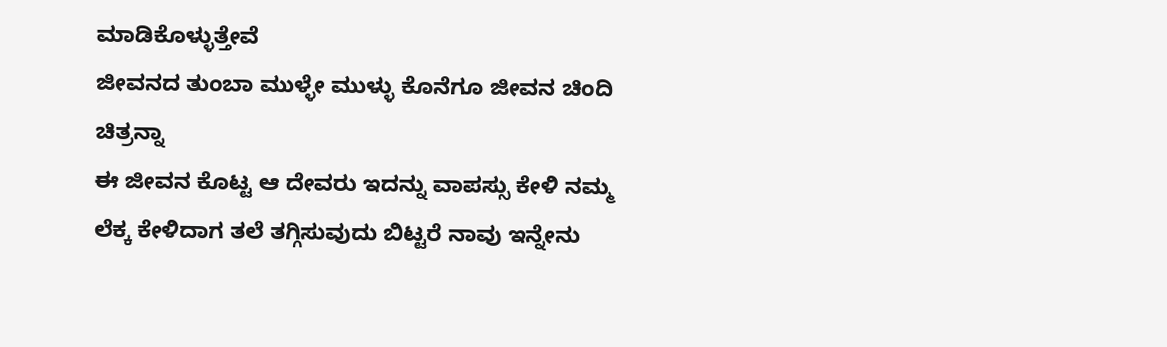ಮಾಡಿಕೊಳ್ಳುತ್ತೇವೆ
ಜೀವನದ ತುಂಬಾ ಮುಳ್ಳೇ ಮುಳ್ಳು ಕೊನೆಗೂ ಜೀವನ ಚಿಂದಿ ಚಿತ್ರನ್ನಾ
ಈ ಜೀವನ ಕೊಟ್ಟ ಆ ದೇವರು ಇದನ್ನು ವಾಪಸ್ಸು ಕೇಳಿ ನಮ್ಮ ಲೆಕ್ಕ ಕೇಳಿದಾಗ ತಲೆ ತಗ್ಗಿಸುವುದು ಬಿಟ್ಟರೆ ನಾವು ಇನ್ನೇನು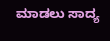ಮಾಡಲು ಸಾದ್ಯ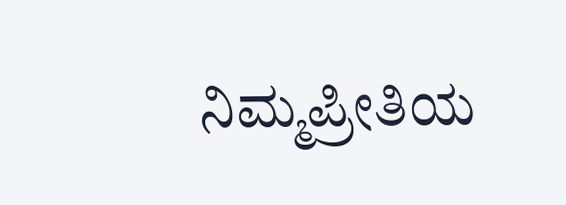ನಿಮ್ಮಪ್ರೀತಿಯ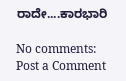ರಾದೇ....ಕಾರಭಾರಿ

No comments:
Post a Comment